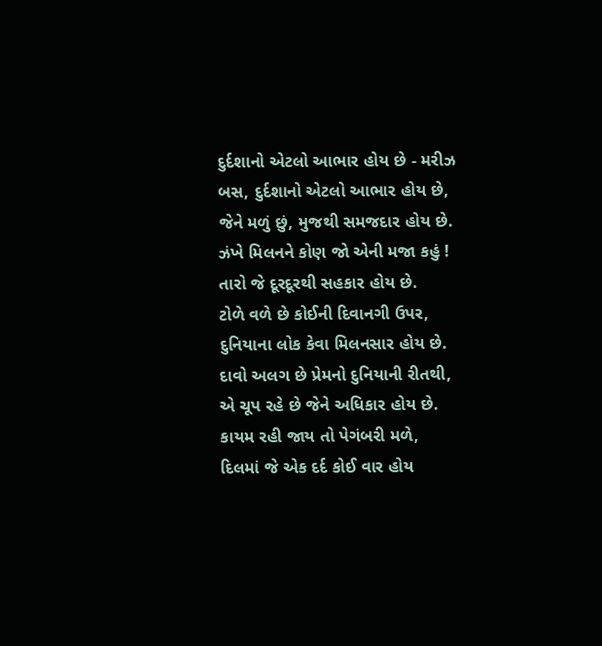દુર્દશાનો એટલો આભાર હોય છે - મરીઝ
બસ, દુર્દશાનો એટલો આભાર હોય છે,
જેને મળું છું, મુજથી સમજદાર હોય છે.
ઝંખે મિલનને કોણ જો એની મજા કહું !
તારો જે દૂરદૂરથી સહકાર હોય છે.
ટોળે વળે છે કોઈની દિવાનગી ઉપર,
દુનિયાના લોક કેવા મિલનસાર હોય છે.
દાવો અલગ છે પ્રેમનો દુનિયાની રીતથી,
એ ચૂપ રહે છે જેને અધિકાર હોય છે.
કાયમ રહી જાય તો પેગંબરી મળે,
દિલમાં જે એક દર્દ કોઈ વાર હોય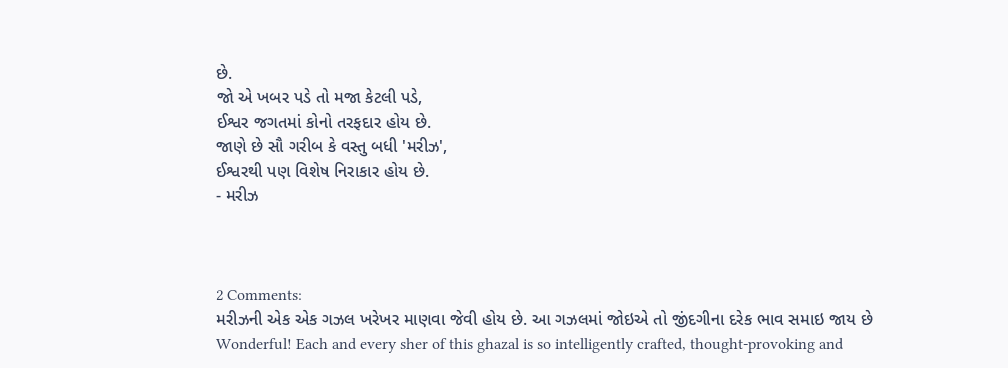છે.
જો એ ખબર પડે તો મજા કેટલી પડે,
ઈશ્વર જગતમાં કોનો તરફદાર હોય છે.
જાણે છે સૌ ગરીબ કે વસ્તુ બધી 'મરીઝ',
ઈશ્વરથી પણ વિશેષ નિરાકાર હોય છે.
- મરીઝ



2 Comments:
મરીઝની એક એક ગઝલ ખરેખર માણવા જેવી હોય છે. આ ગઝલમાં જોઇએ તો જીંદગીના દરેક ભાવ સમાઇ જાય છે
Wonderful! Each and every sher of this ghazal is so intelligently crafted, thought-provoking and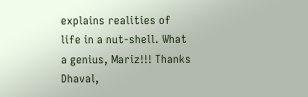explains realities of life in a nut-shell. What a genius, Mariz!!! Thanks Dhaval,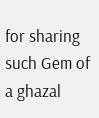for sharing such Gem of a ghazal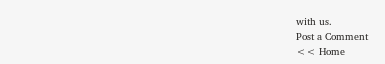with us.
Post a Comment
<< Home